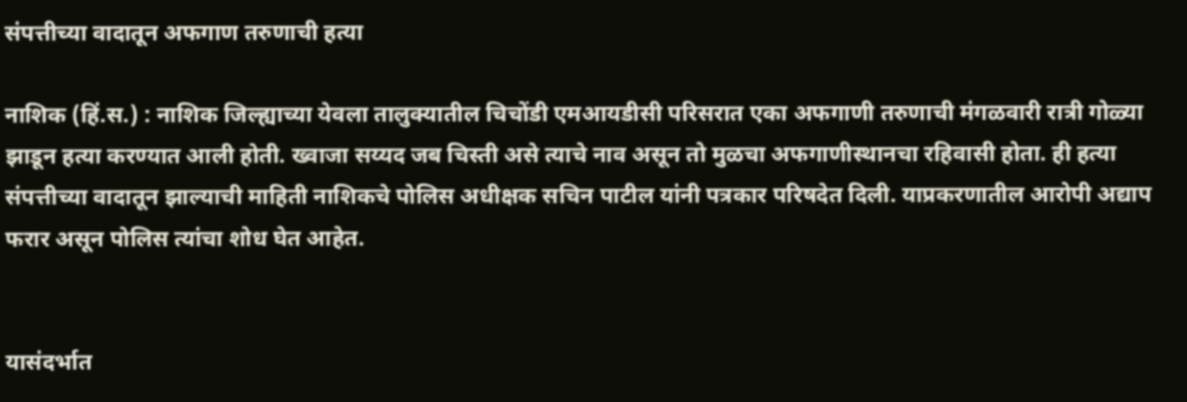संपत्तीच्या वादातून अफगाण तरुणाची हत्या

नाशिक (हिं.स.) : नाशिक जिल्ह्याच्या येवला तालुक्यातील चिचोंडी एमआयडीसी परिसरात एका अफगाणी तरुणाची मंगळवारी रात्री गोळ्या झाडून हत्या करण्यात आली होती. ख्वाजा सय्यद जब चिस्ती असे त्याचे नाव असून तो मुळचा अफगाणीस्थानचा रहिवासी होता. ही हत्या संपत्तीच्या वादातून झाल्याची माहिती नाशिकचे पोलिस अधीक्षक सचिन पाटील यांनी पत्रकार परिषदेत दिली. याप्रकरणातील आरोपी अद्याप फरार असून पोलिस त्यांचा शोध घेत आहेत.


यासंदर्भात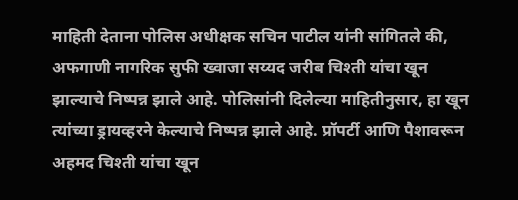माहिती देताना पोलिस अधीक्षक सचिन पाटील यांनी सांगितले की, अफगाणी नागरिक सुफी ख्वाजा सय्यद जरीब चिश्ती यांचा खून झाल्याचे निष्पन्न झाले आहे. पोलिसांनी दिलेल्या माहितीनुसार, हा खून त्यांच्या ड्रायव्हरने केल्याचे निष्पन्न झाले आहे. प्रॉपर्टी आणि पैशावरून अहमद चिश्ती यांचा खून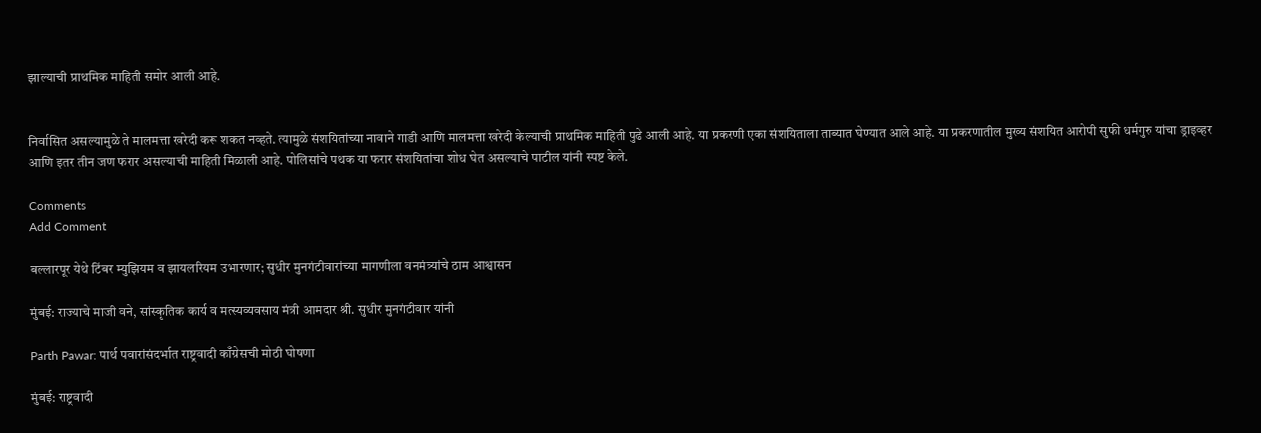झाल्याची प्राथमिक माहिती समोर आली आहे.


निर्वासित असल्यामुळे ते मालमत्ता खरेदी करू शकत नव्हते. त्यामुळे संशयितांच्या नावाने गाडी आणि मालमत्ता खरेदी केल्याची प्राथमिक माहिती पुढे आली आहे. या प्रकरणी एका संशयिताला ताब्यात घेण्यात आले आहे. या प्रकरणातील मुख्य संशयित आरोपी सुफी धर्मगुरु यांचा ड्राइव्हर आणि इतर तीन जण फरार असल्याची माहिती मिळाली आहे. पोलिसांचे पथक या फरार संशयितांचा शोध घेत असल्याचे पाटील यांनी स्पष्ट केले.

Comments
Add Comment

बल्लारपूर येथे टिंबर म्युझियम व झायलरियम उभारणार; सुधीर मुनगंटीवारांच्या मागणीला वनमंत्र्यांचे ठाम आश्वासन

मुंबई: राज्याचे माजी वने, सांस्कृतिक कार्य व मत्स्यव्यवसाय मंत्री आमदार श्री. सुधीर मुनगंटीवार यांनी

Parth Pawar: पार्थ पवारांसंदर्भात राष्ट्रवादी काँग्रेसची मोठी घोषणा

मुंबई: राष्ट्रवादी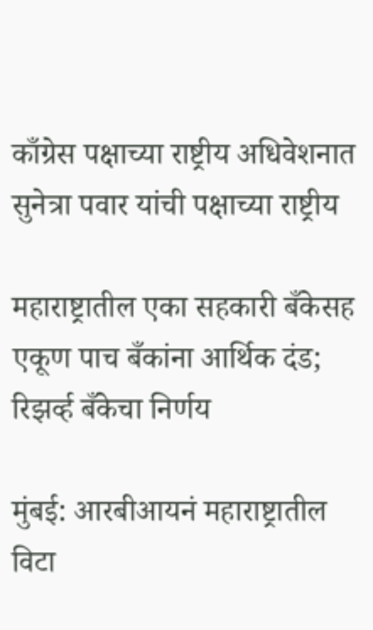काँग्रेस पक्षाच्या राष्ट्रीय अधिवेशनात सुनेत्रा पवार यांची पक्षाच्या राष्ट्रीय

महाराष्ट्रातील एका सहकारी बँकेसह एकूण पाच बँकांना आर्थिक दंड; रिझर्व्ह बँकेचा निर्णय

मुंबई: आरबीआयनं महाराष्ट्रातील विटा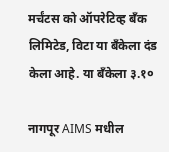मर्चंटस को ऑपरेटिव्ह बँक लिमिटेड, विटा या बँकेला दंड केला आहे. या बँकेला ३.१०

नागपूर AIMS मधील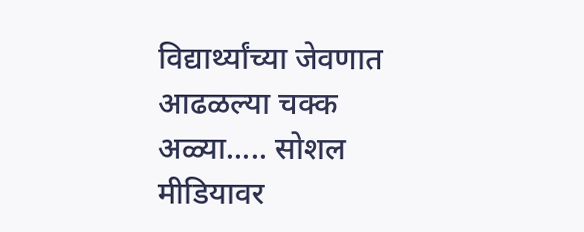विद्यार्थ्यांच्या जेवणात आढळल्या चक्क अळ्या..... सोशल मीडियावर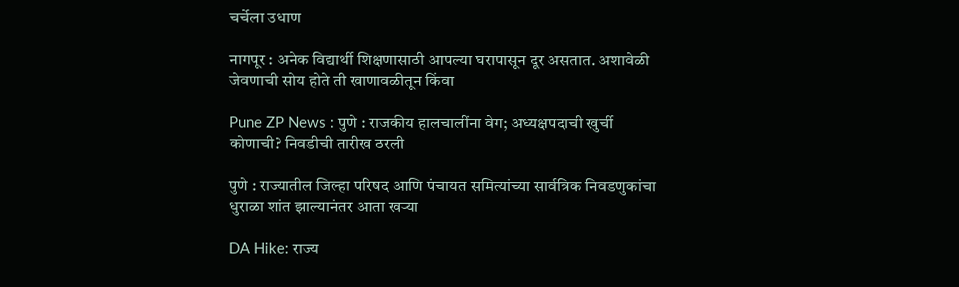चर्चेला उधाण

नागपूर : अनेक विद्यार्थी शिक्षणासाठी आपल्या घरापासून दूर असतात. अशावेळी जेवणाची सोय होते ती खाणावळीतून किंवा

Pune ZP News : पुणे : राजकीय हालचालींना वेग; अध्यक्षपदाची खुर्ची कोणाची? निवडीची तारीख ठरली

पुणे : राज्यातील जिल्हा परिषद आणि पंचायत समित्यांच्या सार्वत्रिक निवडणुकांचा धुराळा शांत झाल्यानंतर आता खऱ्या

DA Hike: राज्य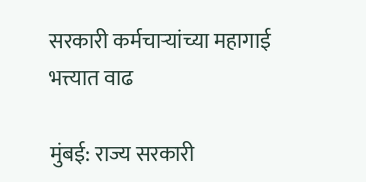सरकारी कर्मचाऱ्यांच्या महागाई भत्त्यात वाढ

मुंबई: राज्य सरकारी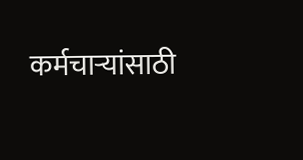कर्मचाऱ्यांसाठी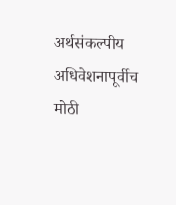अर्थसंकल्पीय अधिवेशनापूर्वीच मोठी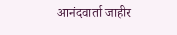आनंदवार्ता जाहीर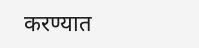करण्यात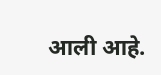आली आहे.